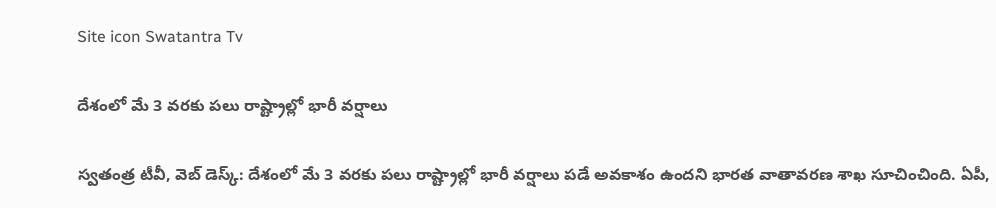Site icon Swatantra Tv

దేశంలో మే 3 వరకు పలు రాష్ట్రాల్లో భారీ వర్షాలు

స్వతంత్ర టీవీ, వెబ్ డెస్క్: దేశంలో మే 3 వరకు పలు రాష్ట్రాల్లో భారీ వర్షాలు పడే అవకాశం ఉందని భారత వాతావరణ శాఖ సూచించింది. ఏపీ,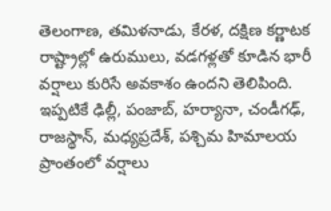తెలంగాణ, తమిళనాడు, కేరళ, దక్షిణ కర్ణాటక రాష్ట్రాల్లో ఉరుములు, వడగళ్లతో కూడిన భారీ వర్షాలు కురిసే అవకాశం ఉందని తెలిపింది. ఇప్పటికే ఢిల్లీ, పంజాబ్, హర్యానా, చండీగఢ్, రాజస్థాన్, మధ్యప్రదేశ్, పశ్చిమ హిమాలయ ప్రాంతంలో వర్షాలు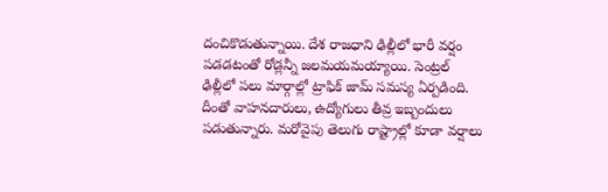దంచికొడుతున్నాయి. దేశ రాజధాని ఢిల్లీలో భారీ వర్షం పడడటంతో రోడ్లన్నీ జలమయమయ్యాయి. సెంట్రల్ ఢిల్లీలో పలు మార్గాల్లో ట్రాఫిక్ జామ్ సమస్య ఏర్పడింది. దీంతో వాహనదారులు, ఉద్యోగులు తీవ్ర ఇబ్బందులు పడుతున్నారు. మరోవైపు తెలుగు రాష్ట్రాల్లో కూడా వర్షాలు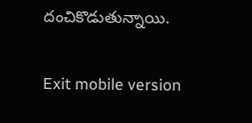దంచికొడుతున్నాయి.

Exit mobile version